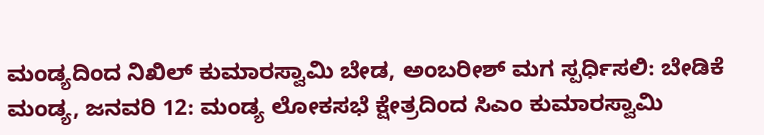ಮಂಡ್ಯದಿಂದ ನಿಖಿಲ್ ಕುಮಾರಸ್ವಾಮಿ ಬೇಡ, ಅಂಬರೀಶ್ ಮಗ ಸ್ಪರ್ಧಿಸಲಿ: ಬೇಡಿಕೆ
ಮಂಡ್ಯ, ಜನವರಿ 12: ಮಂಡ್ಯ ಲೋಕಸಭೆ ಕ್ಷೇತ್ರದಿಂದ ಸಿಎಂ ಕುಮಾರಸ್ವಾಮಿ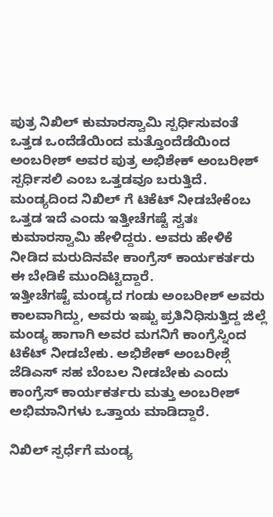ಪುತ್ರ ನಿಖಿಲ್ ಕುಮಾರಸ್ವಾಮಿ ಸ್ಪರ್ಧಿಸುವಂತೆ ಒತ್ತಡ ಒಂದೆಡೆಯಿಂದ ಮತ್ತೊಂದೆಡೆಯಿಂದ ಅಂಬರೀಶ್ ಅವರ ಪುತ್ರ ಅಭಿಶೇಕ್ ಅಂಬರೀಶ್ ಸ್ಪರ್ಧಿಸಲಿ ಎಂಬ ಒತ್ತಡವೂ ಬರುತ್ತಿದೆ.
ಮಂಡ್ಯದಿಂದ ನಿಖಿಲ್ ಗೆ ಟಿಕೆಟ್ ನೀಡಬೇಕೆಂಬ ಒತ್ತಡ ಇದೆ ಎಂದು ಇತ್ತೀಚೆಗಷ್ಟೆ ಸ್ವತಃ ಕುಮಾರಸ್ವಾಮಿ ಹೇಳಿದ್ದರು. ಅವರು ಹೇಳಿಕೆ ನೀಡಿದ ಮರುದಿನವೇ ಕಾಂಗ್ರೆಸ್ ಕಾರ್ಯಕರ್ತರು ಈ ಬೇಡಿಕೆ ಮುಂದಿಟ್ಟಿದ್ದಾರೆ.
ಇತ್ತೀಚೆಗಷ್ಟೆ ಮಂಡ್ಯದ ಗಂಡು ಅಂಬರೀಶ್ ಅವರು ಕಾಲವಾಗಿದ್ದು, ಅವರು ಇಷ್ಟು ಪ್ರತಿನಿಧಿಸುತ್ತಿದ್ದ ಜಿಲ್ಲೆ ಮಂಡ್ಯ ಹಾಗಾಗಿ ಅವರ ಮಗನಿಗೆ ಕಾಂಗ್ರೆಸ್ನಿಂದ ಟಿಕೆಟ್ ನೀಡಬೇಕು. ಅಭಿಶೇಕ್ ಅಂಬರೀಶ್ಗೆ ಜೆಡಿಎಸ್ ಸಹ ಬೆಂಬಲ ನೀಡಬೇಕು ಎಂದು ಕಾಂಗ್ರೆಸ್ ಕಾರ್ಯಕರ್ತರು ಮತ್ತು ಅಂಬರೀಶ್ ಅಭಿಮಾನಿಗಳು ಒತ್ತಾಯ ಮಾಡಿದ್ದಾರೆ.

ನಿಖಿಲ್ ಸ್ಪರ್ಧೆಗೆ ಮಂಡ್ಯ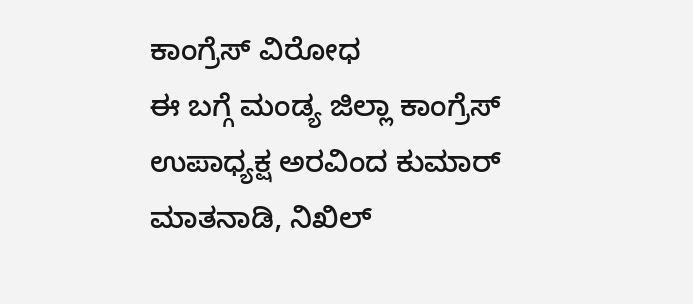ಕಾಂಗ್ರೆಸ್ ವಿರೋಧ
ಈ ಬಗ್ಗೆ ಮಂಡ್ಯ ಜಿಲ್ಲಾ ಕಾಂಗ್ರೆಸ್ ಉಪಾಧ್ಯಕ್ಷ ಅರವಿಂದ ಕುಮಾರ್ ಮಾತನಾಡಿ, ನಿಖಿಲ್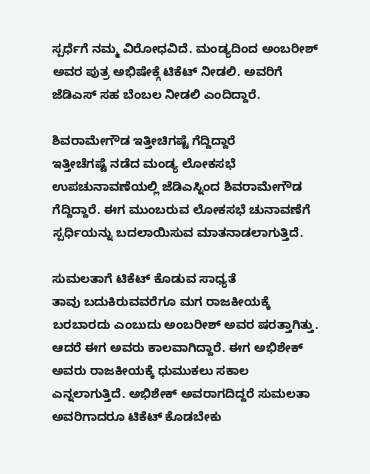ಸ್ಪರ್ಧೆಗೆ ನಮ್ಮ ವಿರೋಧವಿದೆ. ಮಂಡ್ಯದಿಂದ ಅಂಬರೀಶ್ ಅವರ ಪುತ್ರ ಅಭಿಷೇಕ್ಗೆ ಟಿಕೆಟ್ ನೀಡಲಿ. ಅವರಿಗೆ ಜೆಡಿಎಸ್ ಸಹ ಬೆಂಬಲ ನೀಡಲಿ ಎಂದಿದ್ದಾರೆ.

ಶಿವರಾಮೇಗೌಡ ಇತ್ತೀಚಿಗಷ್ಟೆ ಗೆದ್ದಿದ್ದಾರೆ
ಇತ್ತೀಚೆಗಷ್ಟೆ ನಡೆದ ಮಂಡ್ಯ ಲೋಕಸಭೆ ಉಪಚುನಾವಣೆಯಲ್ಲಿ ಜೆಡಿಎಸ್ನಿಂದ ಶಿವರಾಮೇಗೌಡ ಗೆದ್ದಿದ್ದಾರೆ. ಈಗ ಮುಂಬರುವ ಲೋಕಸಭೆ ಚುನಾವಣೆಗೆ ಸ್ಪರ್ಧಿಯನ್ನು ಬದಲಾಯಿಸುವ ಮಾತನಾಡಲಾಗುತ್ತಿದೆ.

ಸುಮಲತಾಗೆ ಟಿಕೆಟ್ ಕೊಡುವ ಸಾಧ್ಯತೆ
ತಾವು ಬದುಕಿರುವವರೆಗೂ ಮಗ ರಾಜಕೀಯಕ್ಕೆ ಬರಬಾರದು ಎಂಬುದು ಅಂಬರೀಶ್ ಅವರ ಷರತ್ತಾಗಿತ್ತು. ಆದರೆ ಈಗ ಅವರು ಕಾಲವಾಗಿದ್ದಾರೆ. ಈಗ ಅಭಿಶೇಕ್ ಅವರು ರಾಜಕೀಯಕ್ಕೆ ಧುಮುಕಲು ಸಕಾಲ ಎನ್ನಲಾಗುತ್ತಿದೆ. ಅಭಿಶೇಕ್ ಅವರಾಗದಿದ್ದರೆ ಸುಮಲತಾ ಅವರಿಗಾದರೂ ಟಿಕೆಟ್ ಕೊಡಬೇಕು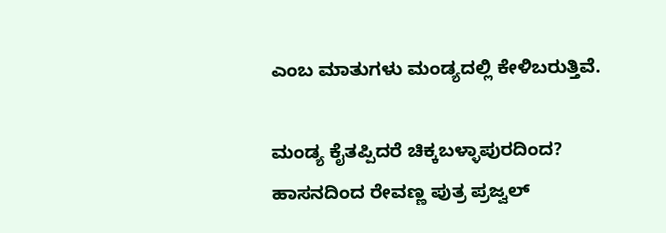ಎಂಬ ಮಾತುಗಳು ಮಂಡ್ಯದಲ್ಲಿ ಕೇಳಿಬರುತ್ತಿವೆ.

ಮಂಡ್ಯ ಕೈತಪ್ಪಿದರೆ ಚಿಕ್ಕಬಳ್ಳಾಪುರದಿಂದ?
ಹಾಸನದಿಂದ ರೇವಣ್ಣ ಪುತ್ರ ಪ್ರಜ್ವಲ್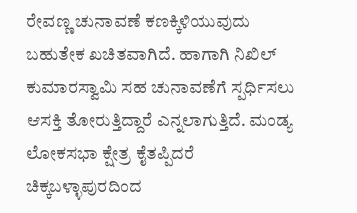ರೇವಣ್ಣ ಚುನಾವಣೆ ಕಣಕ್ಕಿಳಿಯುವುದು ಬಹುತೇಕ ಖಚಿತವಾಗಿದೆ. ಹಾಗಾಗಿ ನಿಖಿಲ್ ಕುಮಾರಸ್ವಾಮಿ ಸಹ ಚುನಾವಣೆಗೆ ಸ್ಪರ್ಧಿಸಲು ಆಸಕ್ತಿ ತೋರುತ್ತಿದ್ದಾರೆ ಎನ್ನಲಾಗುತ್ತಿದೆ. ಮಂಡ್ಯ ಲೋಕಸಭಾ ಕ್ಷೇತ್ರ ಕೈತಪ್ಪಿದರೆ ಚಿಕ್ಕಬಳ್ಳಾಪುರದಿಂದ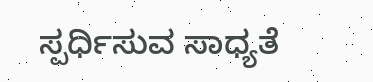ಸ್ಪರ್ಧಿಸುವ ಸಾಧ್ಯತೆ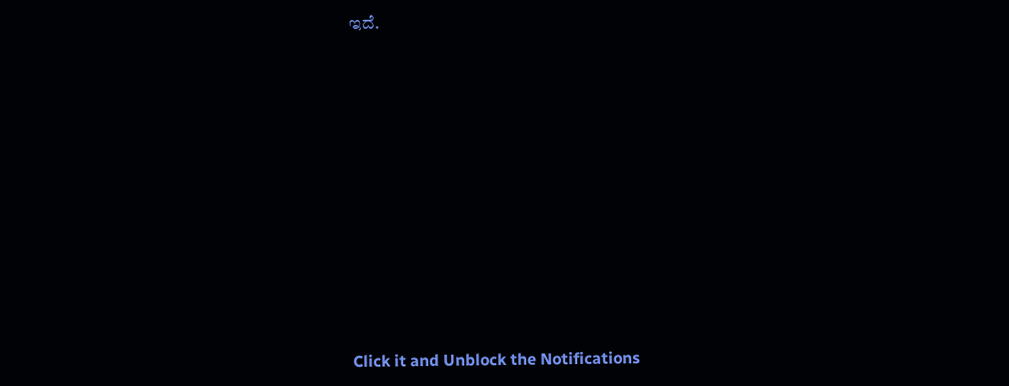ಇದೆ.












Click it and Unblock the Notifications